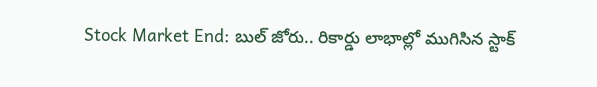Stock Market End: బుల్ జోరు.. రికార్డు లాభాల్లో ముగిసిన స్టాక్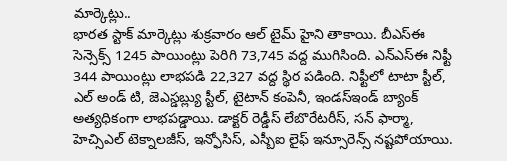మార్కెట్లు..
భారత స్టాక్ మార్కెట్లు శుక్రవారం ఆల్ టైమ్ హైని తాకాయి. బీఎస్ఈ సెన్సెక్స్ 1245 పాయింట్లు పెరిగి 73,745 వద్ద ముగిసింది. ఎన్ఎస్ఈ నిఫ్టీ 344 పాయింట్లు లాభపడి 22,327 వద్ద స్థిర పడింది. నిఫ్టీలో టాటా స్టీల్, ఎల్ అండ్ టి, జెఎస్డబ్ల్యు స్టీల్, టైటాన్ కంపెనీ, ఇండస్ఇండ్ బ్యాంక్ అత్యధికంగా లాభపడ్డాయి. డాక్టర్ రెడ్డీస్ లేబొరేటరీస్, సన్ ఫార్మా, హెచ్సిఎల్ టెక్నాలజీస్, ఇన్ఫోసిస్, ఎస్బీఐ లైఫ్ ఇన్సూరెన్స్ నష్టపోయాయి.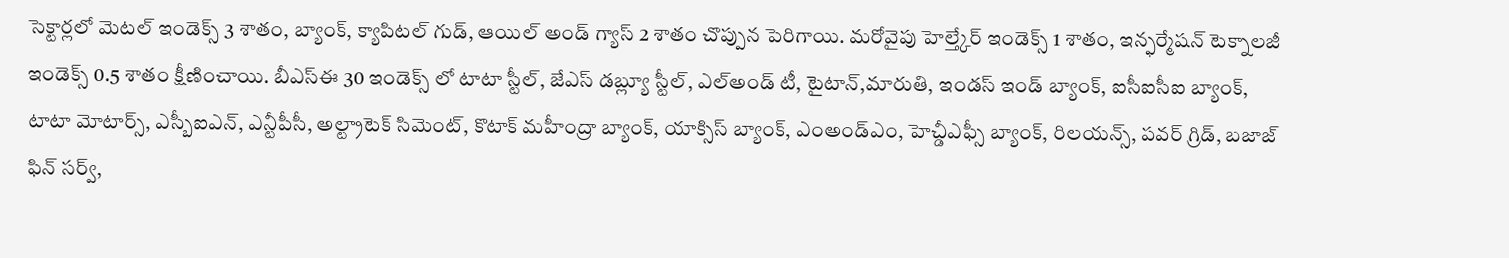సెక్టార్లలో మెటల్ ఇండెక్స్ 3 శాతం, బ్యాంక్, క్యాపిటల్ గుడ్, ఆయిల్ అండ్ గ్యాస్ 2 శాతం చొప్పున పెరిగాయి. మరోవైపు హెల్త్కేర్ ఇండెక్స్ 1 శాతం, ఇన్ఫర్మేషన్ టెక్నాలజీ ఇండెక్స్ 0.5 శాతం క్షీణించాయి. బీఎస్ఈ 30 ఇండెక్స్ లో టాటా స్టీల్, జేఎస్ డబ్ల్యూ స్టీల్, ఎల్అండ్ టీ, టైటాన్,మారుతి, ఇండస్ ఇండ్ బ్యాంక్, ఐసీఐసీఐ బ్యాంక్, టాటా మోటార్స్, ఎస్బీఐఎన్, ఎన్టీపీసీ, అల్ట్రాటెక్ సిమెంట్, కొటాక్ మహీంద్రా బ్యాంక్, యాక్సిస్ బ్యాంక్, ఎంఅండ్ఎం, హెచ్డీఎఫ్సీ బ్యాంక్, రిలయన్స్, పవర్ గ్రిడ్, బజాజ్ ఫిన్ సర్వ్,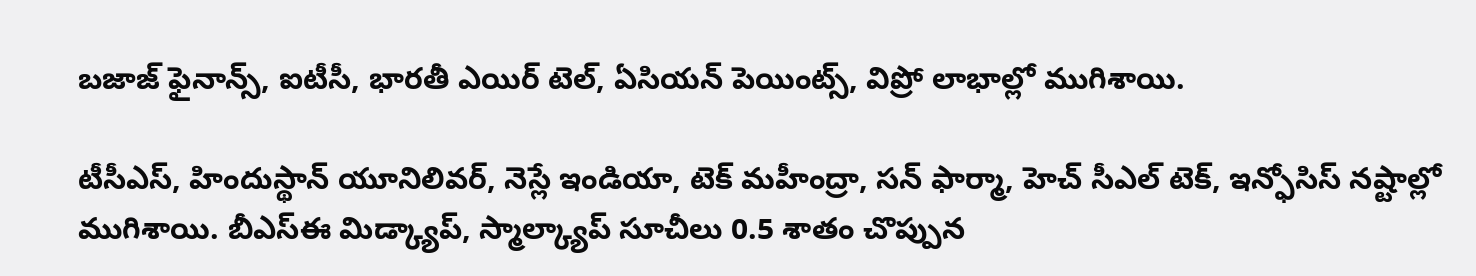బజాజ్ ఫైనాన్స్, ఐటీసీ, భారతీ ఎయిర్ టెల్, ఏసియన్ పెయింట్స్, విప్రో లాభాల్లో ముగిశాయి.

టీసీఎస్, హిందుస్థాన్ యూనిలివర్, నెస్లే ఇండియా, టెక్ మహీంద్రా, సన్ ఫార్మా, హెచ్ సీఎల్ టెక్, ఇన్ఫోసిస్ నష్టాల్లో ముగిశాయి. బీఎస్ఈ మిడ్క్యాప్, స్మాల్క్యాప్ సూచీలు 0.5 శాతం చొప్పున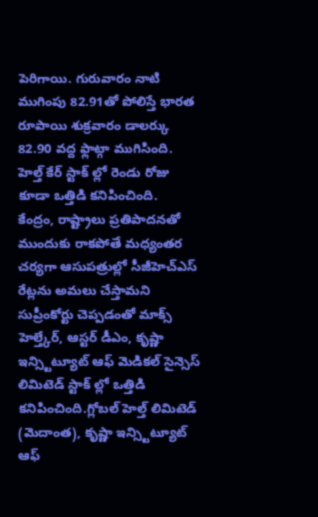పెరిగాయి. గురువారం నాటి ముగింపు 82.91తో పోలిస్తే భారత రూపాయి శుక్రవారం డాలర్కు 82.90 వద్ద ఫ్లాట్గా ముగిసింది. హెల్త్ కేర్ స్టాక్ ల్లో రెండు రోజు కూడా ఒత్తిడి కనిపించింది.
కేంద్రం, రాష్ట్రాలు ప్రతిపాదనతో ముందుకు రాకపోతే మధ్యంతర చర్యగా ఆసుపత్రుల్లో సీజీహెచ్ఎస్ రేట్లను అమలు చేస్తామని సుప్రీంకోర్టు చెప్పడంతో మాక్స్ హెల్త్కేర్, ఆస్టర్ డీఎం, కృష్ణా ఇన్స్టిట్యూట్ ఆఫ్ మెడికల్ సైన్సెస్ లిమిటెడ్ స్టాక్ ల్లో ఒత్తిడి కనిపించింది.గ్లోబల్ హెల్త్ లిమిటెడ్ (మెదాంత), కృష్ణా ఇన్స్టిట్యూట్ ఆఫ్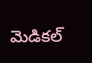మెడికల్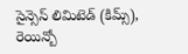సైన్సెస్ లిమిటెడ్ (కిమ్స్), రెయిన్బో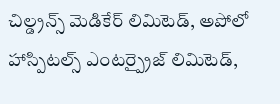చిల్డ్రన్స్ మెడికేర్ లిమిటెడ్, అపోలో హాస్పిటల్స్ ఎంటర్ప్రైజ్ లిమిటెడ్,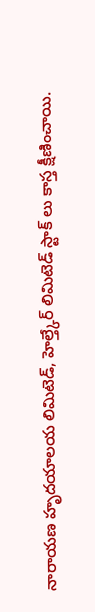నారాయణ హృదయాలయ లిమిటెడ్, హెల్త్కేర్ లిమిటెడ్ స్టాక్ లు కాస్త క్షీణించాయి.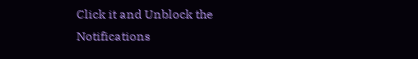Click it and Unblock the Notifications